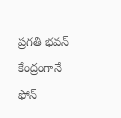ప్రగతి భవన్ కేంద్రంగానే ఫోన్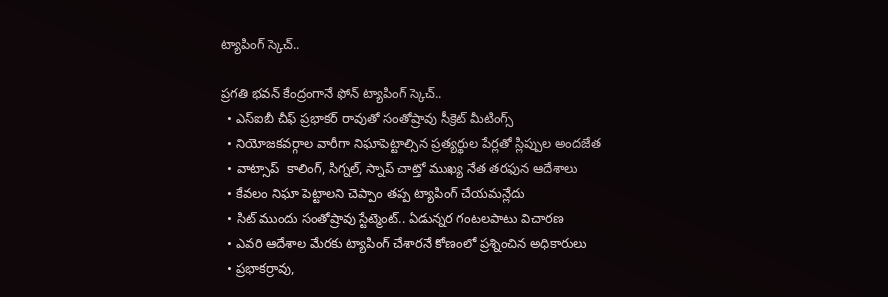ట్యాపింగ్ స్కెచ్..

ప్రగతి భవన్ కేంద్రంగానే ఫోన్ ట్యాపింగ్ స్కెచ్..
  • ఎస్‌ఐబీ చీఫ్ ప్రభాకర్ రావుతో సంతోష్రావు సీక్రెట్ మీటింగ్స్
  • నియోజకవర్గాల వారీగా నిఘాపెట్టాల్సిన ప్రత్యర్థుల పేర్లతో స్లిప్పుల అందజేత
  • వాట్సాప్‌  కాలింగ్‌, సిగ్నల్‌, స్నాప్‌ చాట్తో ముఖ్య నేత తరఫున ఆదేశాలు
  • కేవలం నిఘా పెట్టాలని చెప్పాం తప్ప ట్యాపింగ్ చేయమన్లేదు
  • సిట్ ముందు సంతోష్రావు స్టేట్మెంట్.. ఏడున్నర గంటలపాటు విచారణ
  • ఎవరి ఆదేశాల మేరకు ట్యాపింగ్ చేశారనే కోణంలో ప్రశ్నించిన అధికారులు
  • ప్రభాకర్రావు,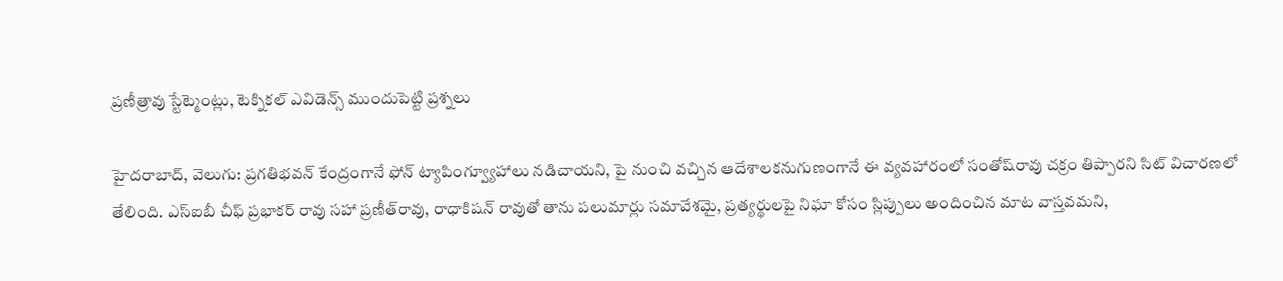ప్రణీత్రావు స్టేట్మెంట్లు, టెక్నికల్ ఎవిడెన్స్ ముందుపెట్టి ప్రశ్నలు

హైదరాబాద్‌, వెలుగు: ప్రగతిభవన్‌ కేంద్రంగానే ఫోన్ ట్యాపింగ్వ్యూహాలు నడిచాయని, పై నుంచి వచ్చిన ఆదేశాలకనుగుణంగానే ఈ వ్యవహారంలో సంతోష్‌రావు చక్రం తిప్పారని సిట్‌ విచారణలో తేలింది. ఎస్‌ఐబీ చీఫ్ ప్రభాకర్ రావు సహా ప్రణీత్‌రావు, రాధాకిషన్ రావుతో తాను పలుమార్లు సమావేశమై, ప్రత్యర్థులపై నిఘా కోసం స్లిప్పులు అందించిన మాట వాస్తవమని,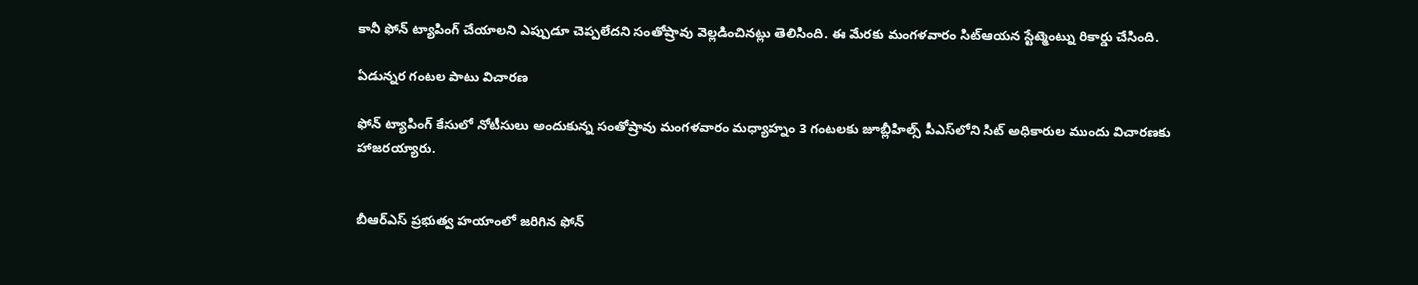కానీ ఫోన్ ట్యాపింగ్ చేయాలని ఎప్పుడూ చెప్పలేదని సంతోష్రావు వెల్లడించినట్లు తెలిసింది. ఈ మేరకు మంగళవారం సిట్ఆయన స్టేట్మెంట్ను రికార్డు చేసింది.

ఏడున్నర గంటల పాటు విచారణ

ఫోన్ ట్యాపింగ్ కేసులో నోటీసులు అందుకున్న సంతోష్రావు మంగళవారం మధ్యాహ్నం 3 గంటలకు జూబ్లీహిల్స్‌ పీఎస్‌లోని సిట్‌ అధికారుల ముందు విచారణకు హాజరయ్యారు.


బీఆర్‌‌ఎస్‌ ప్రభుత్వ హయాంలో జరిగిన ఫోన్‌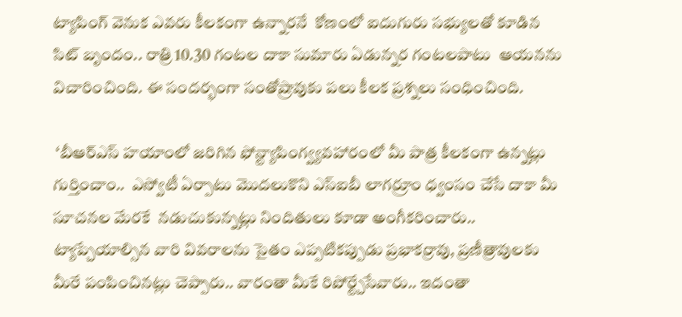ట్యాపింగ్‌ వెనుక ఎవరు కీలకంగా ఉన్నారనే  కోణంలో ఐదుగురు సభ్యులతో కూడిన సిట్‌ బృందం.. రాత్రి 10.30 గంటల దాకా సుమారు ఏడున్నర గంటలపాటు  ఆయనను విచారించింది. ఈ సందర్భంగా సంతోష్రావుకు పలు కీలక ప్రశ్నలు సంధించింది.

 ‘బీఆర్ఎస్ హయాంలో జరిగిన ఫోన్ట్యాపింగ్వ్యవహారంలో మీ పాత్ర కీలకంగా ఉన్నట్లు గుర్తించాం..  ఎస్వోటీ ఏర్పాటు మొదలుకొని ఎస్ఐబీ లాగర్రూం ధ్వంసం చేసే దాకా మీ సూచనల మేరకే  నడుచుకున్నట్లు నిందితులు కూడా అంగీకరించారు.. ట్యాప్చేయాల్సిన వారి వివరాలను సైతం ఎప్పటికప్పుడు ప్రభాకర్రావు, ప్రణీత్రావులకు మీరే పంపించినట్లు చెప్పారు.. వారంతా మీకే రిపోర్ట్చేసేవారు.. ఇదంతా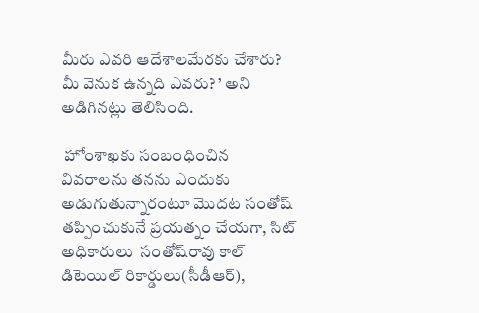మీరు ఎవరి ఆదేశాలమేరకు చేశారు? మీ వెనుక ఉన్నది ఎవరు? ’ అని అడిగినట్లు తెలిసింది.

 హోంశాఖకు సంబంధించిన వివరాలను తనను ఎందుకు అడుగుతున్నారంటూ మొదట సంతోష్ తప్పించుకునే ప్రయత్నం చేయగా, సిట్ అధికారులు  సంతోష్‌రావు కాల్‌ డిటెయిల్‌ రికార్డులు(సీడీఆర్‌‌),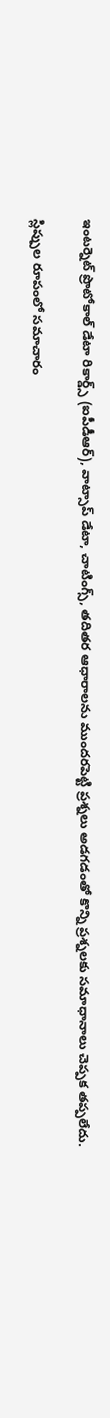ఇంటర్నెట్‌ ప్రొటోకాల్‌ డేటా రికార్డ్స్‌ (ఐపీడీఆర్‌‌), వాట్సాప్‌ డేటా, చాటింగ్స్, తదితర ఆధారాలను ముందరపెట్టి ప్రశ్నలు అడగడంతో కొన్ని ప్రశ్నలకు సమాధానాలు చెప్పక తప్పలేదు.

స్లిప్పుల రూపంలో సమాచారం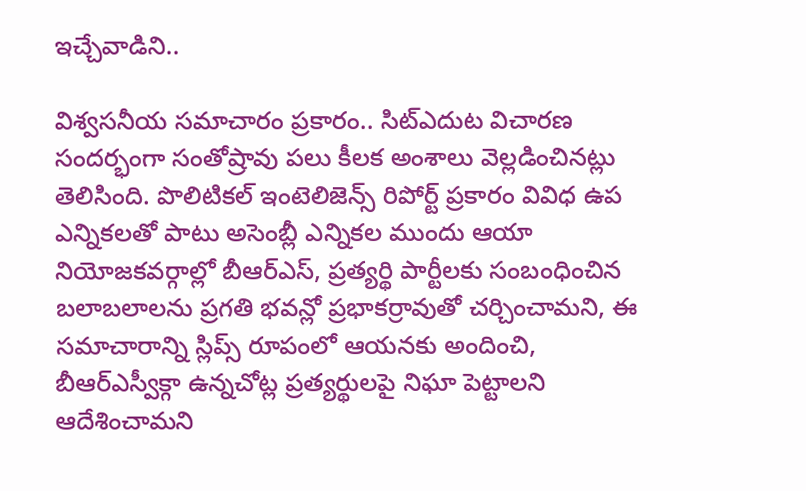ఇచ్చేవాడిని..

విశ్వసనీయ సమాచారం ప్రకారం.. సిట్ఎదుట విచారణ సందర్భంగా సంతోష్రావు పలు కీలక అంశాలు వెల్లడించినట్లు తెలిసింది. పొలిటికల్ ఇంటెలిజెన్స్ రిపోర్ట్ ప్రకారం వివిధ ఉప ఎన్నికలతో పాటు అసెంబ్లీ ఎన్నికల ముందు ఆయా నియోజకవర్గాల్లో బీఆర్ఎస్, ప్రత్యర్థి పార్టీలకు సంబంధించిన బలాబలాలను ప్రగతి భవన్లో ప్రభాకర్రావుతో చర్చించామని, ఈ సమాచారాన్ని స్లిప్స్ రూపంలో ఆయనకు అందించి, బీఆర్ఎస్వీక్గా ఉన్నచోట్ల ప్రత్యర్థులపై నిఘా పెట్టాలని ఆదేశించామని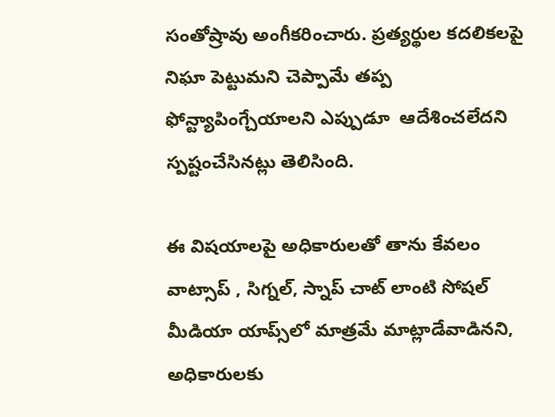సంతోష్రావు అంగీకరించారు. ప్రత్యర్థుల కదలికలపై నిఘా పెట్టుమని చెప్పామే తప్ప ఫోన్ట్యాపింగ్చేయాలని ఎప్పుడూ  ఆదేశించలేదని స్పష్టంచేసినట్లు తెలిసింది.

ఈ విషయాలపై అధికారులతో తాను కేవలం వాట్సాప్‌ , సిగ్నల్‌, స్నాప్‌ చాట్‌ లాంటి సోషల్ మీడియా యాప్స్‌లో మాత్రమే మాట్లాడేవాడినని,  అధికారులకు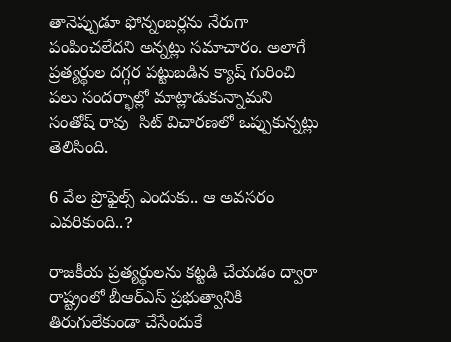తానెప్పుడూ ఫోన్నంబర్లను నేరుగా పంపించలేదని అన్నట్లు సమాచారం. అలాగే ప్రత్యర్థుల దగ్గర పట్టుబడిన క్యాష్ గురించి పలు సందర్భాల్లో మాట్లాడుకున్నామని సంతోష్‌ రావు  సిట్ విచారణలో ఒప్పుకున్నట్లు తెలిసింది.

6 వేల ప్రొఫైల్స్‌ ఎందుకు.. ఆ అవసరం ఎవరికుంది..?

రాజకీయ ప్రత్యర్థులను కట్టడి చేయడం ద్వారా రాష్ట్రంలో బీఆర్‌‌ఎస్ ప్రభుత్వానికి‌ తిరుగులేకుండా చేసేందుకే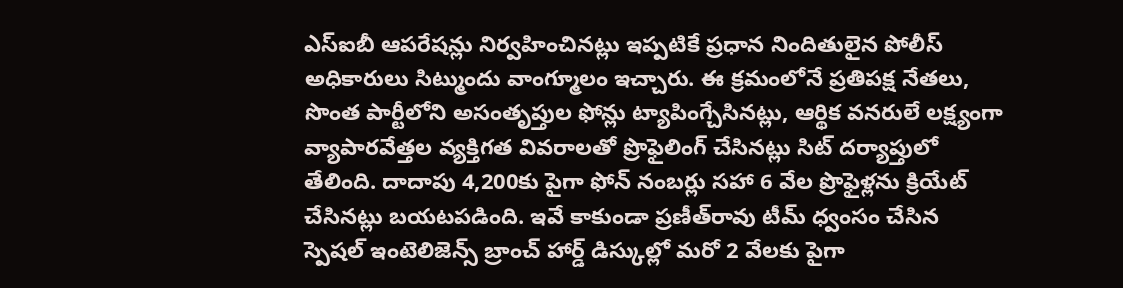ఎస్‌ఐబీ ఆపరేషన్లు నిర్వహించినట్లు ఇప్పటికే ప్రధాన నిందితులైన పోలీస్ అధికారులు సిట్ముందు వాంగ్మూలం ఇచ్చారు. ఈ క్రమంలోనే ప్రతిపక్ష నేతలు, సొంత పార్టీలోని అసంతృప్తుల ఫోన్లు ట్యాపింగ్చేసినట్లు, ఆర్థిక వనరులే లక్ష్యంగా వ్యాపారవేత్తల వ్యక్తిగత వివరాలతో ప్రొఫైలింగ్‌ చేసినట్లు సిట్ దర్యాప్తులో తేలింది. దాదాపు 4,200కు పైగా ఫోన్‌ నంబర్లు సహా 6 వేల ప్రొఫైళ్లను క్రియేట్‌ చేసినట్లు బయటపడింది. ఇవే కాకుండా ప్రణీత్‌రావు టీమ్‌ ధ్వంసం చేసిన స్పెషల్ ఇంటెలిజెన్స్ బ్రాంచ్‌ హార్డ్‌ డిస్కుల్లో మరో 2 వేలకు పైగా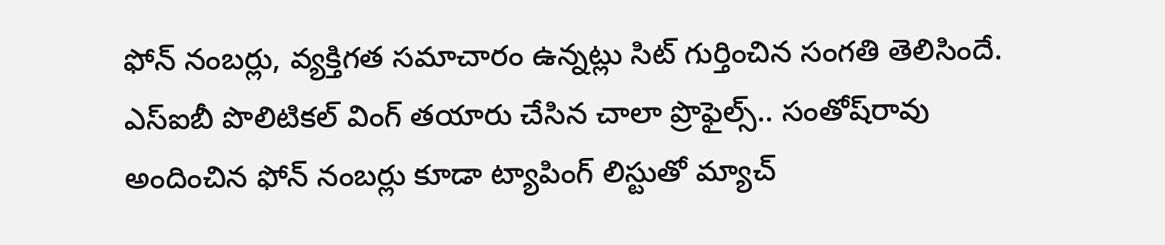ఫోన్‌ నంబర్లు, వ్యక్తిగత సమాచారం ఉన్నట్లు సిట్ గుర్తించిన సంగతి తెలిసిందే. ఎస్‌ఐబీ పొలిటికల్‌ వింగ్‌ తయారు చేసిన చాలా ప్రొఫైల్స్‌.. సంతోష్‌రావు అందించిన ఫోన్ నంబర్లు కూడా ట్యాపింగ్‌ లిస్టుతో మ్యాచ్‌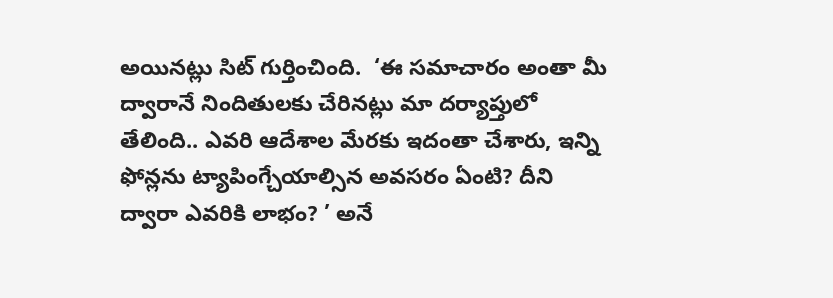అయినట్లు సిట్‌ గుర్తించింది.  ‘ఈ సమాచారం అంతా మీ ద్వారానే నిందితులకు చేరినట్లు మా దర్యాప్తులో తేలింది.. ఎవరి ఆదేశాల మేరకు ఇదంతా చేశారు, ఇన్ని ఫోన్లను ట్యాపింగ్చేయాల్సిన అవసరం ఏంటి? దీని ద్వారా ఎవరికి లాభం? ’ అనే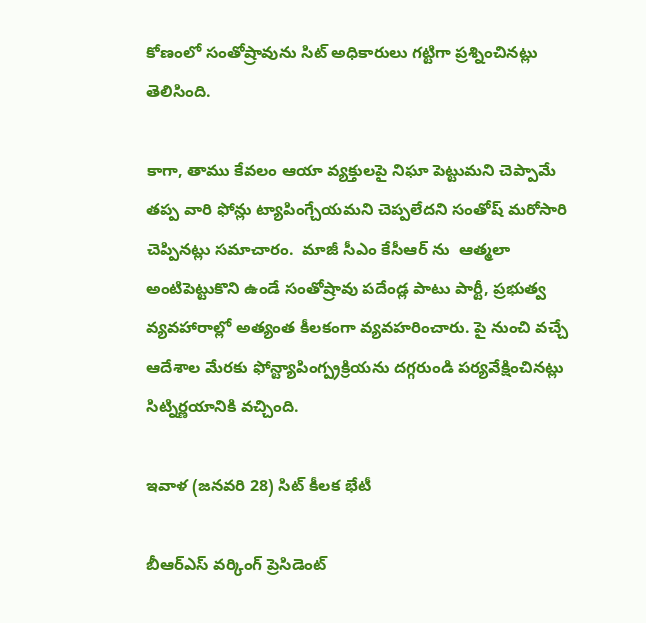కోణంలో సంతోష్రావును సిట్ అధికారులు గట్టిగా ప్రశ్నించినట్లు తెలిసింది.

కాగా, తాము కేవలం ఆయా వ్యక్తులపై నిఘా పెట్టుమని చెప్పామే తప్ప వారి ఫోన్లు ట్యాపింగ్చేయమని చెప్పలేదని సంతోష్ మరోసారి చెప్పినట్లు సమాచారం.  మాజీ సీఎం కేసీఆర్ ను  ఆత్మలా అంటిపెట్టుకొని ఉండే సంతోష్రావు పదేండ్ల పాటు పార్టీ, ప్రభుత్వ వ్యవహారాల్లో అత్యంత కీలకంగా వ్యవహరించారు. పై నుంచి వచ్చే ఆదేశాల మేరకు ఫోన్ట్యాపింగ్ప్రక్రియను దగ్గరుండి పర్యవేక్షించినట్లు సిట్నిర్ణయానికి వచ్చింది.

ఇవాళ (జనవరి 28) సిట్‌ కీలక భేటీ

బీఆర్‌‌ఎస్‌ వర్కింగ్‌ ప్రెసిడెంట్‌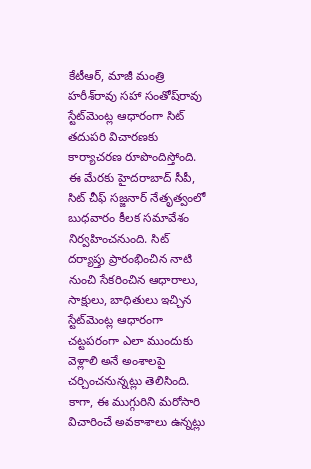కేటీఆర్‌‌, మాజీ మంత్రి హరీశ్‌రావు సహా సంతోష్‌రావు స్టేట్‌మెంట్ల ఆధారంగా సిట్‌ తదుపరి విచారణకు కార్యాచరణ రూపొందిస్తోంది. ఈ మేరకు హైదరాబాద్ సీపీ, సిట్ చీఫ్‌ సజ్జనార్‌‌ నేతృత్వంలో బుధవారం కీలక సమావేశం నిర్వహించనుంది. సిట్‌ దర్యాప్తు ప్రారంభించిన నాటి నుంచి సేకరించిన ఆధారాలు, సాక్షులు, బాధితులు ఇచ్చిన స్టేట్‌మెంట్ల ఆధారంగా చట్టపరంగా ఎలా ముందుకు వెళ్లాలి అనే అంశాలపై చర్చించనున్నట్లు తెలిసింది. కాగా, ఈ ముగ్గురిని మరోసారి విచారించే అవకాశాలు ఉన్నట్లు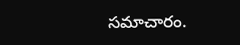సమాచారం.